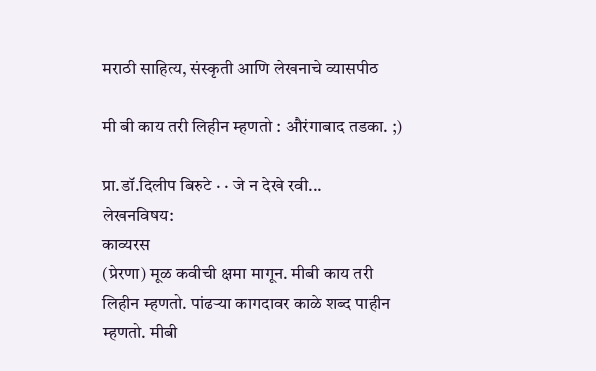मराठी साहित्य, संस्कृती आणि लेखनाचे व्यासपीठ

मी बी काय तरी लिहीन म्हणतो : औरंगाबाद तडका. ;)

प्रा.डॉ.दिलीप बिरुटे · · जे न देखे रवी...
लेखनविषय:
काव्यरस
(प्रेरणा) मूळ कवीची क्षमा मागून. मीबी काय तरी लिहीन म्हणतो. पांढर्‍या कागदावर काळे शब्द पाहीन म्हणतो. मीबी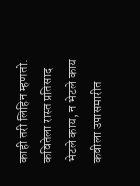काही तरी लिहिन म्हणतो. कवितेला रास्त प्रतिसाद भेटले काय, न भेटले काय कवीला उपासमारीत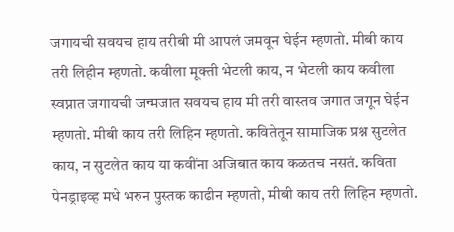जगायची सवयच हाय तरीबी मी आपलं जमवून घेईन म्हणतो. मीबी काय तरी लिहीन म्हणतो. कवीला मूक्ती भेटली काय, न भेटली काय कवीला स्वप्नात जगायची जन्मजात सवयच हाय मी तरी वास्तव जगात जगून घेईन म्हणतो. मीबी काय तरी लिहिन म्हणतो. कवितेतून सामाजिक प्रश्न सुटलेत काय, न सुटलेत काय या कवींना अजिबात काय कळतच नसतं. कविता पेनड्राइव्ह मधे भरुन पुस्तक काढीन म्हणतो, मीबी काय तरी लिहिन म्हणतो.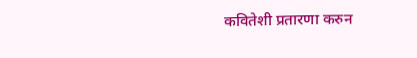कवितेशी प्रतारणा करुन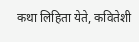कथा लिहिता येते, कवितेशी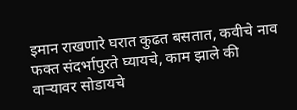इमान राखणारे घरात कुढत बसतात, कवीचे नाव फक्त संदर्भापुरते घ्यायचे, काम झाले की वार्‍यावर सोडायचे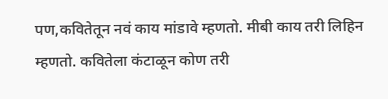पण,कवितेतून नवं काय मांडावे म्हणतो. मीबी काय तरी लिहिन म्हणतो. कवितेला कंटाळून कोण तरी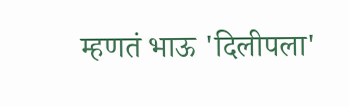म्हणतं भाऊ 'दिलीपला'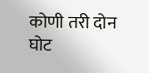कोणी तरी दोन घोट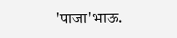'पाजा'भाऊ.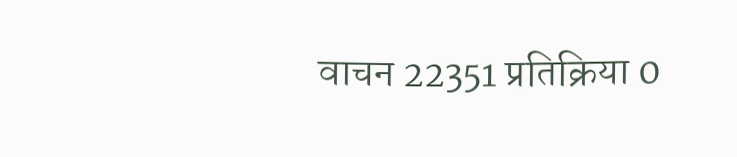वाचन 22351 प्रतिक्रिया 0